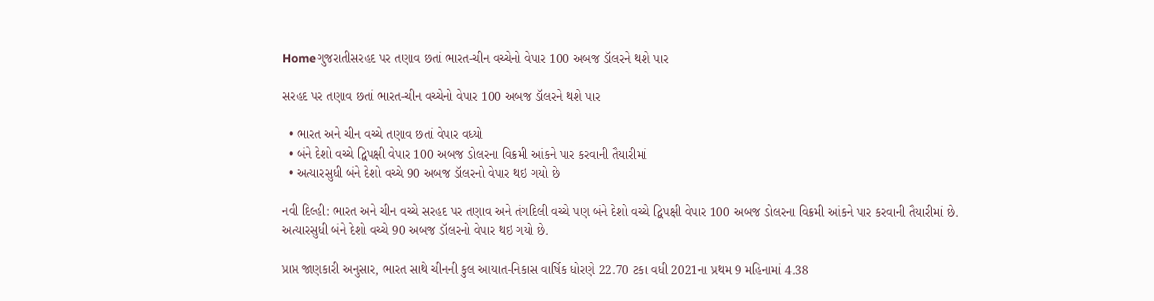Homeગુજરાતીસરહદ પર તણાવ છતાં ભારત-ચીન વચ્ચેનો વેપાર 100 અબજ ડૉલરને થશે પાર

સરહદ પર તણાવ છતાં ભારત-ચીન વચ્ચેનો વેપાર 100 અબજ ડૉલરને થશે પાર

  • ભારત અને ચીન વચ્ચે તણાવ છતાં વેપાર વધ્યો
  • બંને દેશો વચ્ચે દ્વિપક્ષી વેપાર 100 અબજ ડોલરના વિક્રમી આંકને પાર કરવાની તૈયારીમાં
  • અત્યારસુધી બંને દેશો વચ્ચે 90 અબજ ડૉલરનો વેપાર થઇ ગયો છે

નવી દિલ્હી: ભારત અને ચીન વચ્ચે સરહદ પર તણાવ અને તંગદિલી વચ્ચે પણ બંને દેશો વચ્ચે દ્વિપક્ષી વેપાર 100 અબજ ડોલરના વિક્રમી આંકને પાર કરવાની તૈયારીમાં છે. અત્યારસુધી બંને દેશો વચ્ચે 90 અબજ ડૉલરનો વેપાર થઇ ગયો છે.

પ્રાપ્ત જાણકારી અનુસાર, ભારત સાથે ચીનની કુલ આયાત-નિકાસ વાર્ષિક ધોરણે 22.70 ટકા વધી 2021ના પ્રથમ 9 મહિનામાં 4.38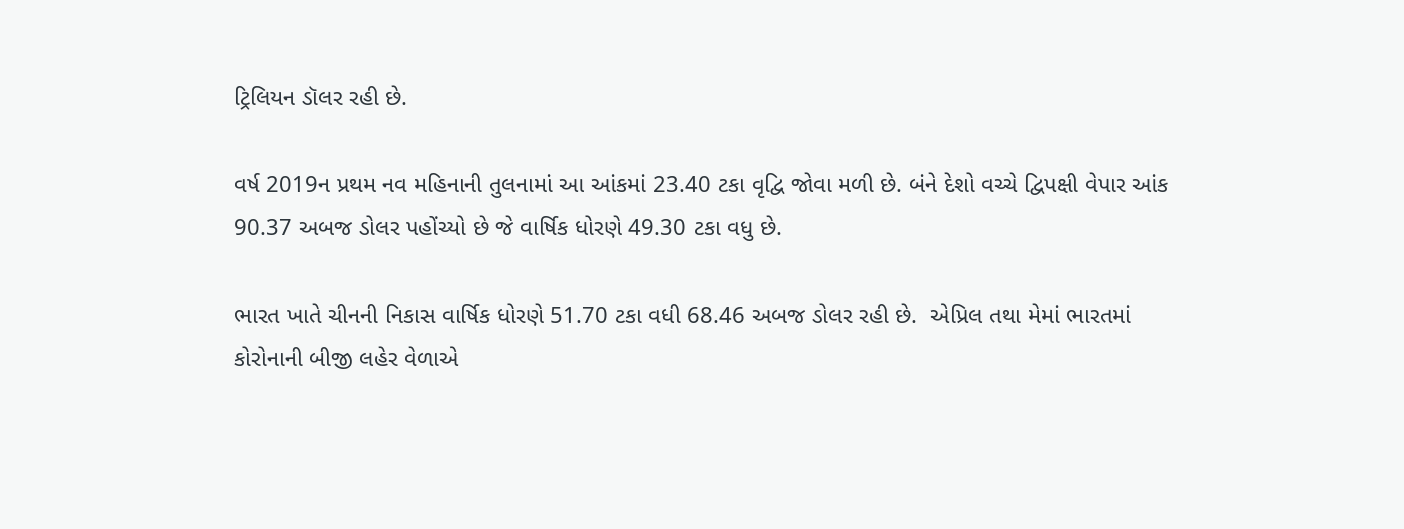ટ્રિલિયન ડૉલર રહી છે.

વર્ષ 2019ન પ્રથમ નવ મહિનાની તુલનામાં આ આંકમાં 23.40 ટકા વૃદ્વિ જોવા મળી છે. બંને દેશો વચ્ચે દ્વિપક્ષી વેપાર આંક 90.37 અબજ ડોલર પહોંચ્યો છે જે વાર્ષિક ધોરણે 49.30 ટકા વધુ છે.

ભારત ખાતે ચીનની નિકાસ વાર્ષિક ધોરણે 51.70 ટકા વધી 68.46 અબજ ડોલર રહી છે.  એપ્રિલ તથા મેમાં ભારતમાં કોરોનાની બીજી લહેર વેળાએ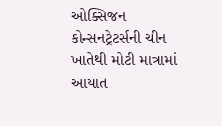ઓક્સિજન કોન્સનટ્રેટર્સની ચીન ખાતેથી મોટી માત્રામાં આયાત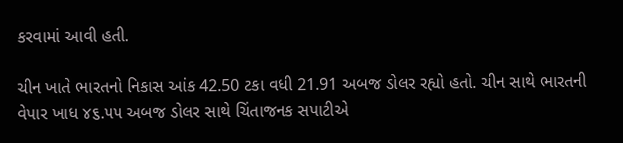કરવામાં આવી હતી.

ચીન ખાતે ભારતનો નિકાસ આંક 42.50 ટકા વધી 21.91 અબજ ડોલર રહ્યો હતો. ચીન સાથે ભારતની વેપાર ખાધ ૪૬.૫૫ અબજ ડોલર સાથે ચિંતાજનક સપાટીએ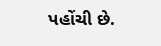પહોંચી છે.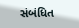સંબંધિત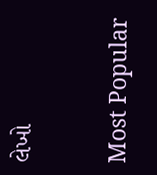લેખો

Most Popular